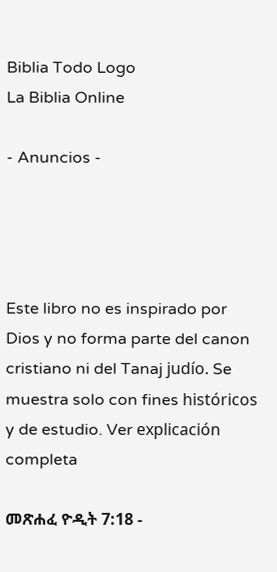Biblia Todo Logo
La Biblia Online

- Anuncios -




Este libro no es inspirado por Dios y no forma parte del canon cristiano ni del Tanaj judío. Se muestra solo con fines históricos y de estudio. Ver explicación completa

መጽሐፈ ዮዲት 7:18 -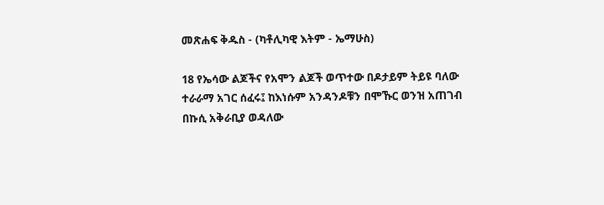መጽሐፍ ቅዱስ - (ካቶሊካዊ እትም - ኤማሁስ)

18 የኤሳው ልጆችና የአሞን ልጆች ወጥተው በዶታይም ትይዩ ባለው ተራራማ አገር ሰፈሩ፤ ከእነሱም አንዳንዶቹን በሞኹር ወንዝ አጠገብ በኩሲ አቅራቢያ ወዳለው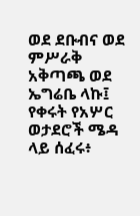ወደ ደቡብና ወደ ምሥራቅ አቅጣጫ ወደ ኤግሬቤ ላኩ፤ የቀሩት የአሦር ወታደሮች ሜዳ ላይ ሰፈሩ፥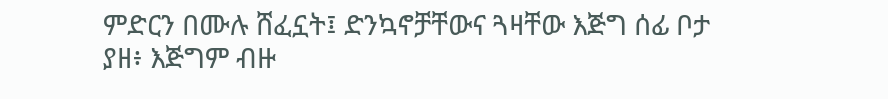ምድርን በሙሉ ሸፈኗት፤ ድንኳኖቻቸውና ጓዛቸው እጅግ ሰፊ ቦታ ያዘ፥ እጅግም ብዙ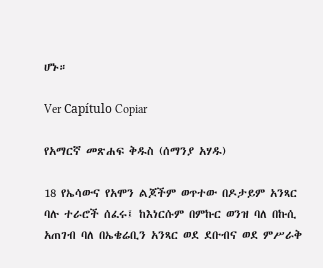ሆኑ።

Ver Capítulo Copiar

የአማርኛ መጽሐፍ ቅዱስ (ሰማንያ አሃዱ)

18 የኤሳውና የአሞን ልጆችም ወጥተው በዶታይም አንጻር ባሉ ተራሮች ሰፈሩ፤ ከእነርሱም በምኩር ወንዝ ባለ በኩሲ አጠገብ ባለ በኤቄሬቢን አንጻር ወደ ደቡብና ወደ ምሥራቅ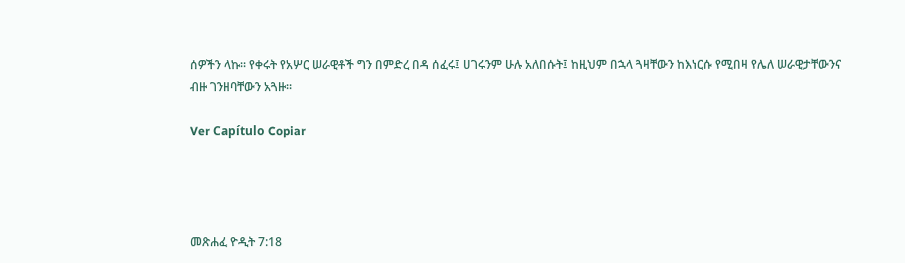ሰዎችን ላኩ። የቀሩት የአሦር ሠራዊቶች ግን በምድረ በዳ ሰፈሩ፤ ሀገሩንም ሁሉ አለበሱት፤ ከዚህም በኋላ ጓዛቸውን ከእነርሱ የሚበዛ የሌለ ሠራዊታቸውንና ብዙ ገንዘባቸውን አጓዙ።

Ver Capítulo Copiar




መጽሐፈ ዮዲት 7:18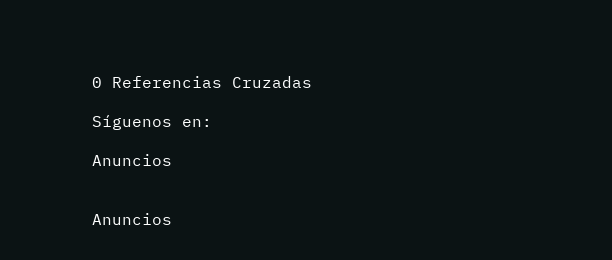0 Referencias Cruzadas

Síguenos en:

Anuncios


Anuncios